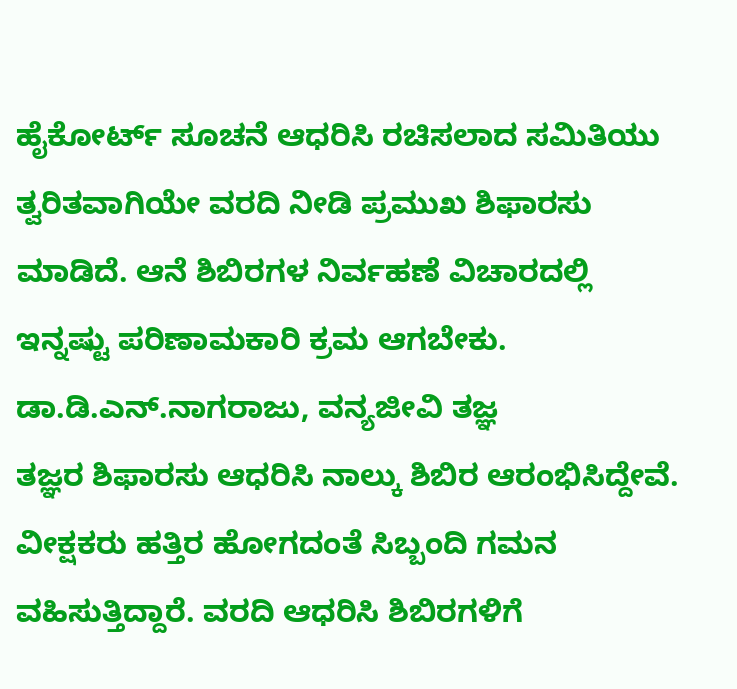ಹೈಕೋರ್ಟ್ ಸೂಚನೆ ಆಧರಿಸಿ ರಚಿಸಲಾದ ಸಮಿತಿಯು ತ್ವರಿತವಾಗಿಯೇ ವರದಿ ನೀಡಿ ಪ್ರಮುಖ ಶಿಫಾರಸು ಮಾಡಿದೆ. ಆನೆ ಶಿಬಿರಗಳ ನಿರ್ವಹಣೆ ವಿಚಾರದಲ್ಲಿ ಇನ್ನಷ್ಟು ಪರಿಣಾಮಕಾರಿ ಕ್ರಮ ಆಗಬೇಕು.
ಡಾ.ಡಿ.ಎನ್.ನಾಗರಾಜು, ವನ್ಯಜೀವಿ ತಜ್ಞ
ತಜ್ಞರ ಶಿಫಾರಸು ಆಧರಿಸಿ ನಾಲ್ಕು ಶಿಬಿರ ಆರಂಭಿಸಿದ್ದೇವೆ. ವೀಕ್ಷಕರು ಹತ್ತಿರ ಹೋಗದಂತೆ ಸಿಬ್ಬಂದಿ ಗಮನ ವಹಿಸುತ್ತಿದ್ದಾರೆ. ವರದಿ ಆಧರಿಸಿ ಶಿಬಿರಗಳಿಗೆ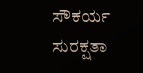ಸೌಕರ್ಯ ಸುರಕ್ಷತಾ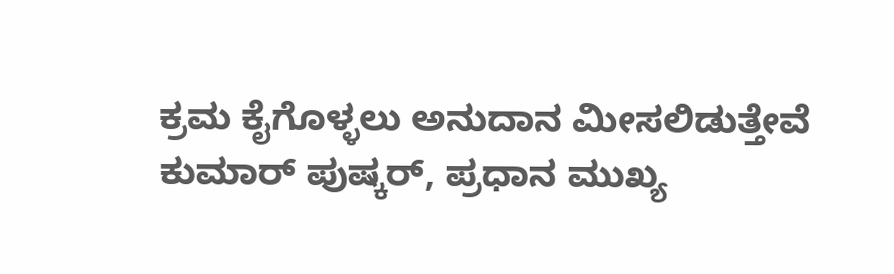ಕ್ರಮ ಕೈಗೊಳ್ಳಲು ಅನುದಾನ ಮೀಸಲಿಡುತ್ತೇವೆ
ಕುಮಾರ್ ಪುಷ್ಕರ್, ಪ್ರಧಾನ ಮುಖ್ಯ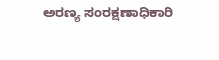ಅರಣ್ಯ ಸಂರಕ್ಷಣಾಧಿಕಾರಿ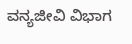ವನ್ಯಜೀವಿ ವಿಭಾಗ